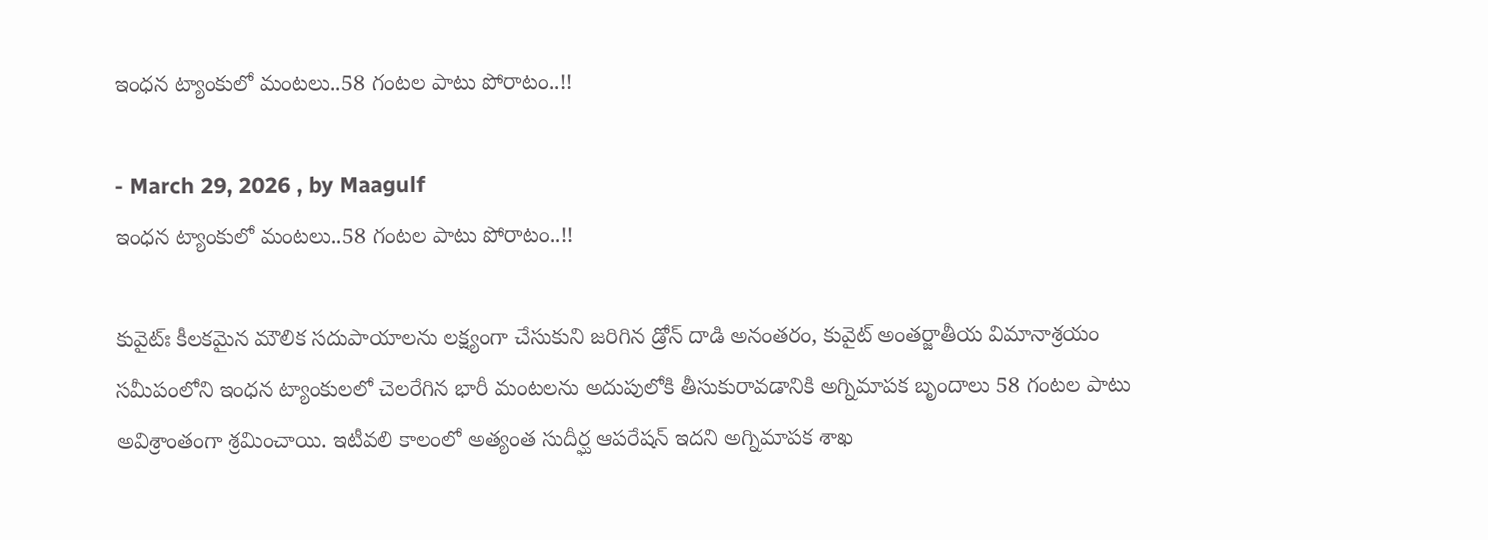ఇంధన ట్యాంకులో మంటలు..58 గంటల పాటు పోరాటం..!!

- March 29, 2026 , by Maagulf
ఇంధన ట్యాంకులో మంటలు..58 గంటల పాటు పోరాటం..!!

కువైట్ః కీలకమైన మౌలిక సదుపాయాలను లక్ష్యంగా చేసుకుని జరిగిన డ్రోన్ దాడి అనంతరం, కువైట్ అంతర్జాతీయ విమానాశ్రయం సమీపంలోని ఇంధన ట్యాంకులలో చెలరేగిన భారీ మంటలను అదుపులోకి తీసుకురావడానికి అగ్నిమాపక బృందాలు 58 గంటల పాటు అవిశ్రాంతంగా శ్రమించాయి. ఇటీవలి కాలంలో అత్యంత సుదీర్ఘ ఆపరేషన్‌ ఇదని అగ్నిమాపక శాఖ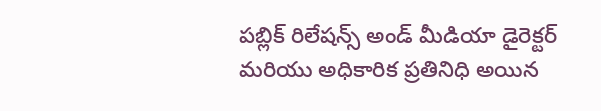పబ్లిక్ రిలేషన్స్ అండ్ మీడియా డైరెక్టర్ మరియు అధికారిక ప్రతినిధి అయిన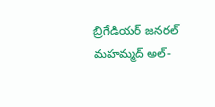బ్రిగేడియర్ జనరల్ మహమ్మద్ అల్-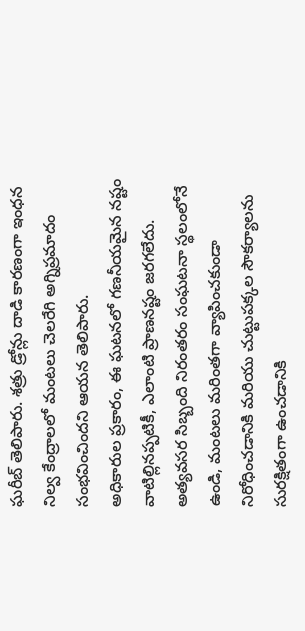ఘరీబ్ తెలిపారు. శత్రు డ్రోన్లు దాడి కారణంగా ఇంధన నిల్వ కేంద్రాలలో మంటలు చెలరేగి అగ్నిప్రమాదం సంభవించిందని ఆయన తెలిపారు.
అధికారుల ప్రకారం, ఈ ఘటనలో గణనీయమైన నష్టం వాటిల్లినప్పటికీ, ఎలాంటి ప్రాణనష్టం జరగలేదు. అత్యవసర సిబ్బంది నిరంతరం సంఘటనా స్థలంలోనే ఉండి, మంటలు మరింతగా వ్యాపించకుండా నిరోధించడానికి మరియు చుట్టుపక్కల సౌకర్యాలను సురక్షితంగా ఉంచడానికి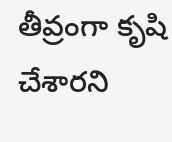తీవ్రంగా కృషి చేశారని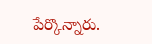పేర్కొన్నారు.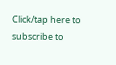Click/tap here to subscribe to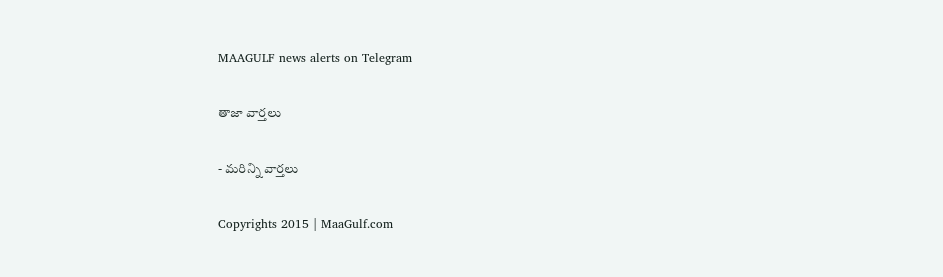MAAGULF news alerts on Telegram

తాజా వార్తలు

- మరిన్ని వార్తలు

Copyrights 2015 | MaaGulf.com